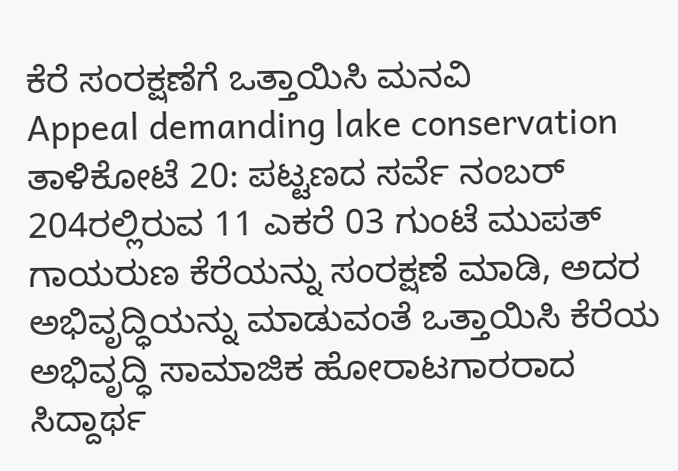ಕೆರೆ ಸಂರಕ್ಷಣೆಗೆ ಒತ್ತಾಯಿಸಿ ಮನವಿ
Appeal demanding lake conservation
ತಾಳಿಕೋಟೆ 20: ಪಟ್ಟಣದ ಸರ್ವೆ ನಂಬರ್ 204ರಲ್ಲಿರುವ 11 ಎಕರೆ 03 ಗುಂಟೆ ಮುಪತ್ ಗಾಯರುಣ ಕೆರೆಯನ್ನು ಸಂರಕ್ಷಣೆ ಮಾಡಿ, ಅದರ ಅಭಿವೃದ್ಧಿಯನ್ನು ಮಾಡುವಂತೆ ಒತ್ತಾಯಿಸಿ ಕೆರೆಯ ಅಭಿವೃದ್ಧಿ ಸಾಮಾಜಿಕ ಹೋರಾಟಗಾರರಾದ ಸಿದ್ದಾರ್ಥ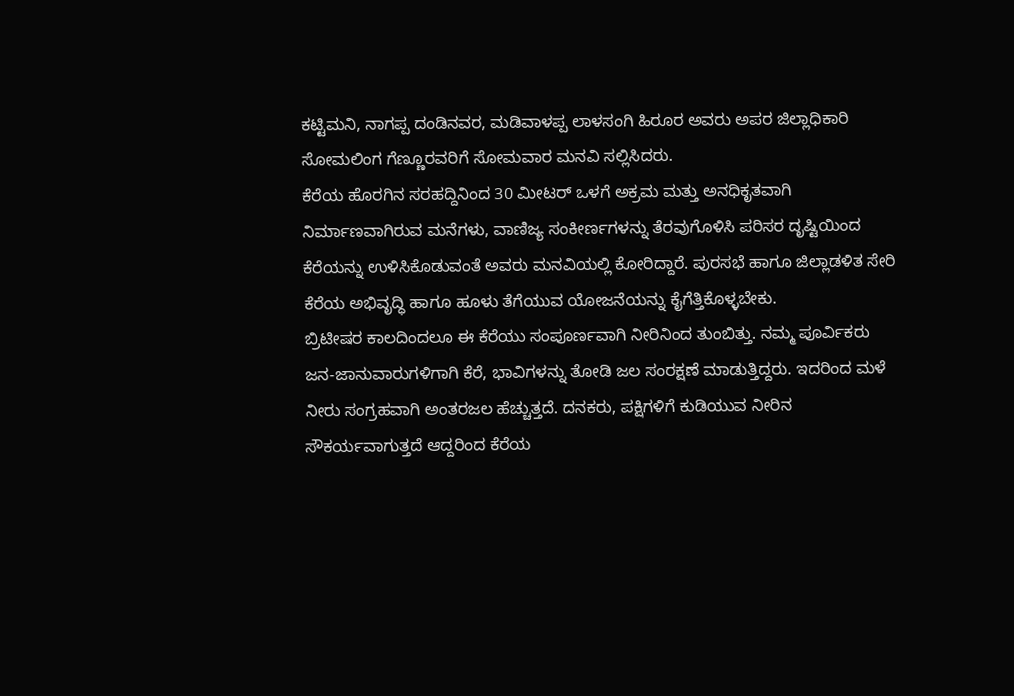ಕಟ್ಟಿಮನಿ, ನಾಗಪ್ಪ ದಂಡಿನವರ, ಮಡಿವಾಳಪ್ಪ ಲಾಳಸಂಗಿ ಹಿರೂರ ಅವರು ಅಪರ ಜಿಲ್ಲಾಧಿಕಾರಿ ಸೋಮಲಿಂಗ ಗೆಣ್ಣೂರವರಿಗೆ ಸೋಮವಾರ ಮನವಿ ಸಲ್ಲಿಸಿದರು.
ಕೆರೆಯ ಹೊರಗಿನ ಸರಹದ್ದಿನಿಂದ 30 ಮೀಟರ್ ಒಳಗೆ ಅಕ್ರಮ ಮತ್ತು ಅನಧಿಕೃತವಾಗಿ ನಿರ್ಮಾಣವಾಗಿರುವ ಮನೆಗಳು, ವಾಣಿಜ್ಯ ಸಂಕೀರ್ಣಗಳನ್ನು ತೆರವುಗೊಳಿಸಿ ಪರಿಸರ ದೃಷ್ಟಿಯಿಂದ ಕೆರೆಯನ್ನು ಉಳಿಸಿಕೊಡುವಂತೆ ಅವರು ಮನವಿಯಲ್ಲಿ ಕೋರಿದ್ದಾರೆ. ಪುರಸಭೆ ಹಾಗೂ ಜಿಲ್ಲಾಡಳಿತ ಸೇರಿ ಕೆರೆಯ ಅಭಿವೃದ್ಧಿ ಹಾಗೂ ಹೂಳು ತೆಗೆಯುವ ಯೋಜನೆಯನ್ನು ಕೈಗೆತ್ತಿಕೊಳ್ಳಬೇಕು.
ಬ್ರಿಟೀಷರ ಕಾಲದಿಂದಲೂ ಈ ಕೆರೆಯು ಸಂಪೂರ್ಣವಾಗಿ ನೀರಿನಿಂದ ತುಂಬಿತ್ತು. ನಮ್ಮ ಪೂರ್ವಿಕರು ಜನ-ಜಾನುವಾರುಗಳಿಗಾಗಿ ಕೆರೆ, ಭಾವಿಗಳನ್ನು ತೋಡಿ ಜಲ ಸಂರಕ್ಷಣೆ ಮಾಡುತ್ತಿದ್ದರು. ಇದರಿಂದ ಮಳೆ ನೀರು ಸಂಗ್ರಹವಾಗಿ ಅಂತರಜಲ ಹೆಚ್ಚುತ್ತದೆ. ದನಕರು, ಪಕ್ಷಿಗಳಿಗೆ ಕುಡಿಯುವ ನೀರಿನ ಸೌಕರ್ಯವಾಗುತ್ತದೆ ಆದ್ದರಿಂದ ಕೆರೆಯ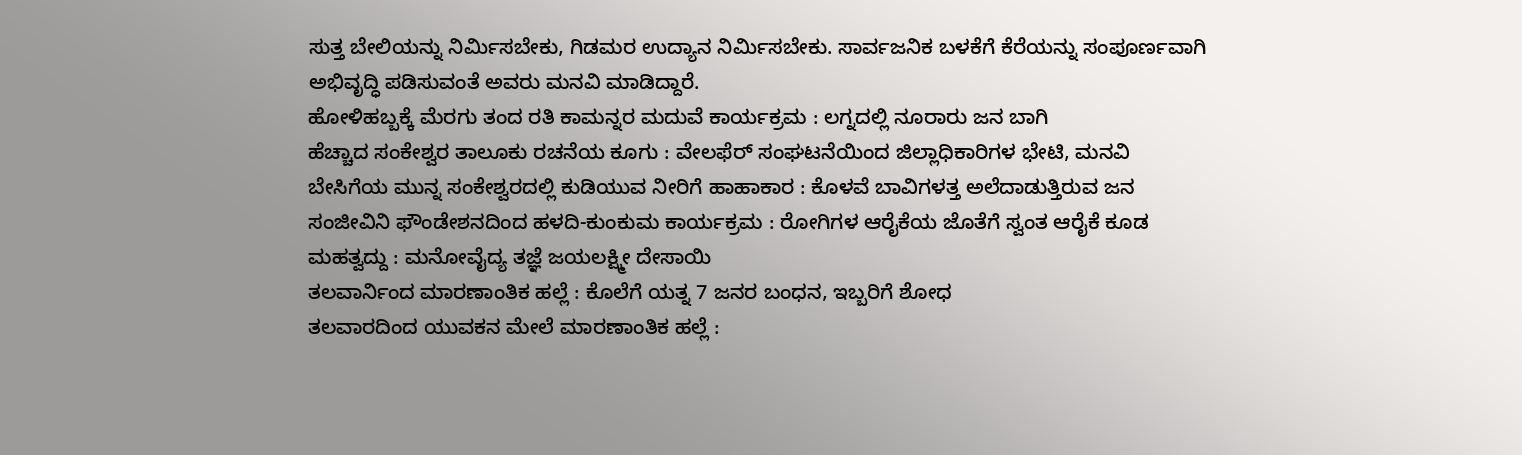ಸುತ್ತ ಬೇಲಿಯನ್ನು ನಿರ್ಮಿಸಬೇಕು, ಗಿಡಮರ ಉದ್ಯಾನ ನಿರ್ಮಿಸಬೇಕು. ಸಾರ್ವಜನಿಕ ಬಳಕೆಗೆ ಕೆರೆಯನ್ನು ಸಂಪೂರ್ಣವಾಗಿ ಅಭಿವೃದ್ಧಿ ಪಡಿಸುವಂತೆ ಅವರು ಮನವಿ ಮಾಡಿದ್ದಾರೆ.
ಹೋಳಿಹಬ್ಬಕ್ಕೆ ಮೆರಗು ತಂದ ರತಿ ಕಾಮನ್ನರ ಮದುವೆ ಕಾರ್ಯಕ್ರಮ : ಲಗ್ನದಲ್ಲಿ ನೂರಾರು ಜನ ಬಾಗಿ
ಹೆಚ್ಚಾದ ಸಂಕೇಶ್ವರ ತಾಲೂಕು ರಚನೆಯ ಕೂಗು : ವೇಲಫೆರ್ ಸಂಘಟನೆಯಿಂದ ಜಿಲ್ಲಾಧಿಕಾರಿಗಳ ಭೇಟಿ, ಮನವಿ
ಬೇಸಿಗೆಯ ಮುನ್ನ ಸಂಕೇಶ್ವರದಲ್ಲಿ ಕುಡಿಯುವ ನೀರಿಗೆ ಹಾಹಾಕಾರ : ಕೊಳವೆ ಬಾವಿಗಳತ್ತ ಅಲೆದಾಡುತ್ತಿರುವ ಜನ
ಸಂಜೀವಿನಿ ಫೌಂಡೇಶನದಿಂದ ಹಳದಿ-ಕುಂಕುಮ ಕಾರ್ಯಕ್ರಮ : ರೋಗಿಗಳ ಆರೈಕೆಯ ಜೊತೆಗೆ ಸ್ವಂತ ಆರೈಕೆ ಕೂಡ ಮಹತ್ವದ್ದು : ಮನೋವೈದ್ಯ ತಜ್ಞೆ ಜಯಲಕ್ಷ್ಮೀ ದೇಸಾಯಿ
ತಲವಾರ್ನಿಂದ ಮಾರಣಾಂತಿಕ ಹಲ್ಲೆ : ಕೊಲೆಗೆ ಯತ್ನ 7 ಜನರ ಬಂಧನ, ಇಬ್ಬರಿಗೆ ಶೋಧ
ತಲವಾರದಿಂದ ಯುವಕನ ಮೇಲೆ ಮಾರಣಾಂತಿಕ ಹಲ್ಲೆ :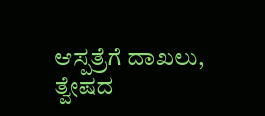ಆಸ್ಪತ್ರೆಗೆ ದಾಖಲು, ತ್ವೇಷದ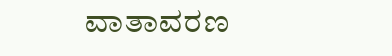ವಾತಾವರಣ